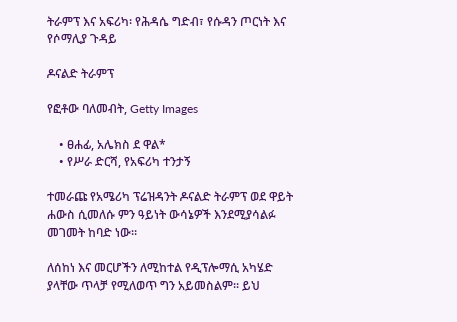ትራምፕ እና አፍሪካ፡ የሕዳሴ ግድብ፣ የሱዳን ጦርነት እና የሶማሊያ ጉዳይ

ዶናልድ ትራምፕ

የፎቶው ባለመብት, Getty Images

    • ፀሐፊ, አሌክስ ደ ዋል*
    • የሥራ ድርሻ, የአፍሪካ ተንታኝ

ተመራጩ የአሜሪካ ፕሬዝዳንት ዶናልድ ትራምፕ ወደ ዋይት ሐውስ ሲመለሱ ምን ዓይነት ውሳኔዎች እንደሚያሳልፉ መገመት ከባድ ነው።

ለሰከነ እና መርሆችን ለሚከተል የዲፕሎማሲ አካሄድ ያላቸው ጥላቻ የሚለወጥ ግን አይመስልም። ይህ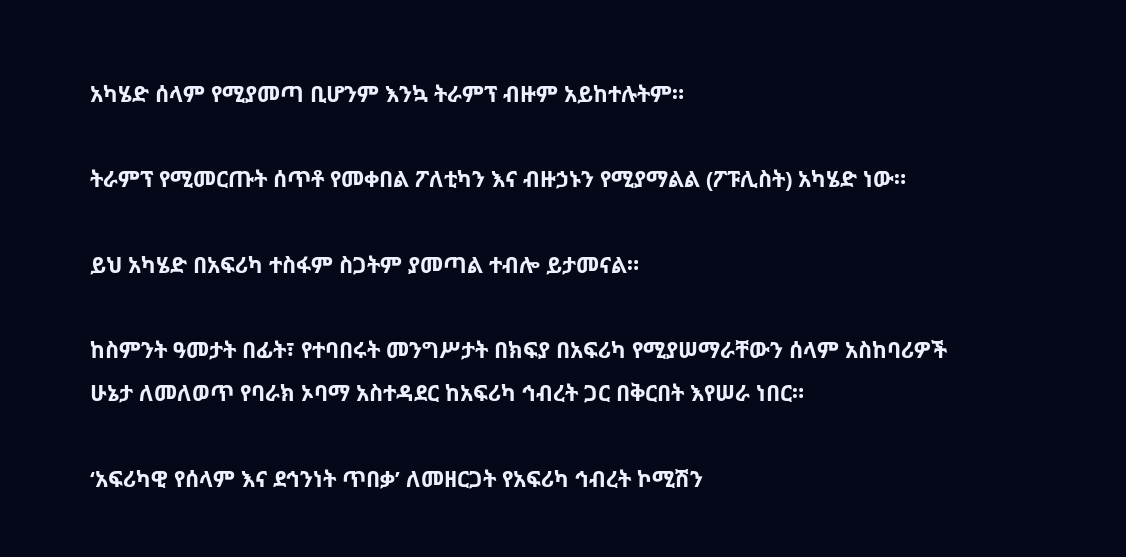አካሄድ ሰላም የሚያመጣ ቢሆንም እንኳ ትራምፕ ብዙም አይከተሉትም።

ትራምፕ የሚመርጡት ሰጥቶ የመቀበል ፖለቲካን እና ብዙኃኑን የሚያማልል (ፖፑሊስት) አካሄድ ነው።

ይህ አካሄድ በአፍሪካ ተስፋም ስጋትም ያመጣል ተብሎ ይታመናል።

ከስምንት ዓመታት በፊት፣ የተባበሩት መንግሥታት በክፍያ በአፍሪካ የሚያሠማራቸውን ሰላም አስከባሪዎች ሁኔታ ለመለወጥ የባራክ ኦባማ አስተዳደር ከአፍሪካ ኅብረት ጋር በቅርበት እየሠራ ነበር።

‘አፍሪካዊ የሰላም እና ደኅንነት ጥበቃ’ ለመዘርጋት የአፍሪካ ኅብረት ኮሚሽን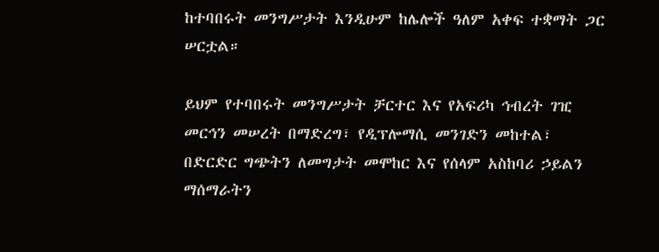ከተባበሩት መንግሥታት እንዲሁም ከሌሎች ዓለም አቀፍ ተቋማት ጋር ሠርቷል።

ይህም የተባበሩት መንግሥታት ቻርተር እና የአፍሪካ ኅብረት ገዢ መርኅን መሠረት በማድረግ፣ የዲፕሎማሲ መንገድን መከተል፣ በድርድር ግጭትን ለመግታት መሞከር እና የሰላም አስከባሪ ኃይልን ማሰማራትን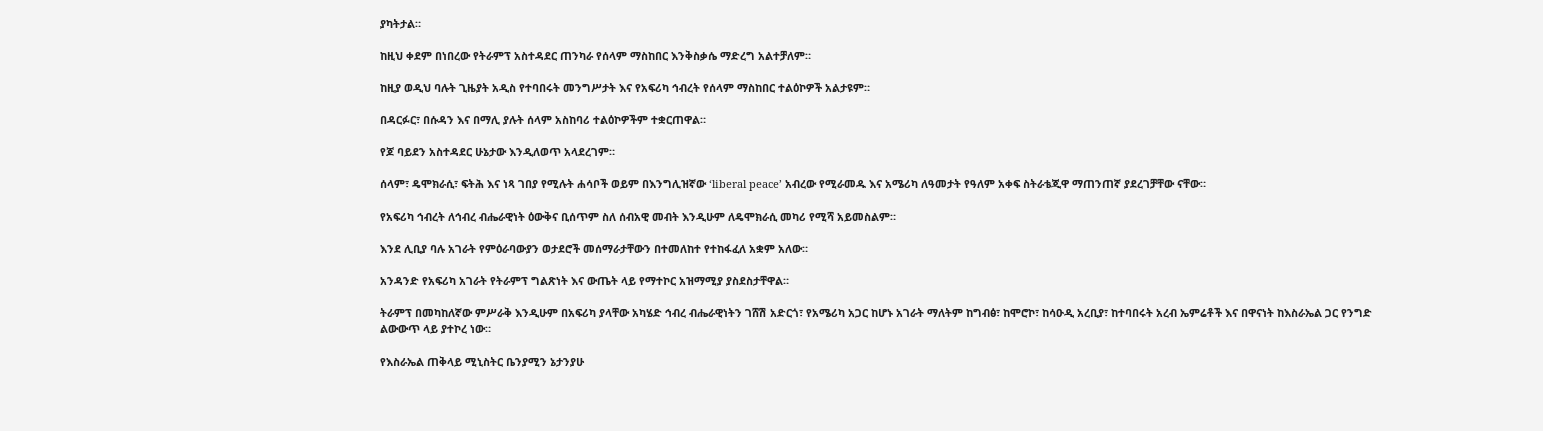ያካትታል።

ከዚህ ቀደም በነበረው የትራምፕ አስተዳደር ጠንካራ የሰላም ማስከበር እንቅስቃሴ ማድረግ አልተቻለም።

ከዚያ ወዲህ ባሉት ጊዜያት አዲስ የተባበሩት መንግሥታት እና የአፍሪካ ኅብረት የሰላም ማስከበር ተልዕኮዎች አልታዩም።

በዳርፉር፣ በሱዳን እና በማሊ ያሉት ሰላም አስከባሪ ተልዕኮዎችም ተቋርጠዋል።

የጆ ባይደን አስተዳደር ሁኔታው እንዲለወጥ አላደረገም።

ሰላም፣ ዴሞክራሲ፣ ፍትሕ እና ነጻ ገበያ የሚሉት ሐሳቦች ወይም በእንግሊዝኛው ‘liberal peace’ አብረው የሚራመዱ እና አሜሪካ ለዓመታት የዓለም አቀፍ ስትራቴጂዋ ማጠንጠኛ ያደረገቻቸው ናቸው።

የአፍሪካ ኅብረት ለኅብረ ብሔራዊነት ዕውቅና ቢሰጥም ስለ ሰብአዊ መብት እንዲሁም ለዴሞክራሲ መካሪ የሚሻ አይመስልም።

እንደ ሊቢያ ባሉ አገራት የምዕራባውያን ወታደሮች መሰማራታቸውን በተመለከተ የተከፋፈለ አቋም አለው።

አንዳንድ የአፍሪካ አገራት የትራምፕ ግልጽነት እና ውጤት ላይ የማተኮር አዝማሚያ ያስደስታቸዋል።

ትራምፕ በመካከለኛው ምሥራቅ እንዲሁም በአፍሪካ ያላቸው አካሄድ ኅብረ ብሔራዊነትን ገሸሽ አድርጎ፣ የአሜሪካ አጋር ከሆኑ አገራት ማለትም ከግብፅ፣ ከሞሮኮ፣ ከሳዑዲ አረቢያ፣ ከተባበሩት አረብ ኤምሬቶች እና በዋናነት ከእስራኤል ጋር የንግድ ልውውጥ ላይ ያተኮረ ነው።

የእስራኤል ጠቅላይ ሚኒስትር ቤንያሚን ኔታንያሁ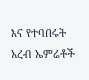እና የተባበሩት አረብ ኤምሬቶች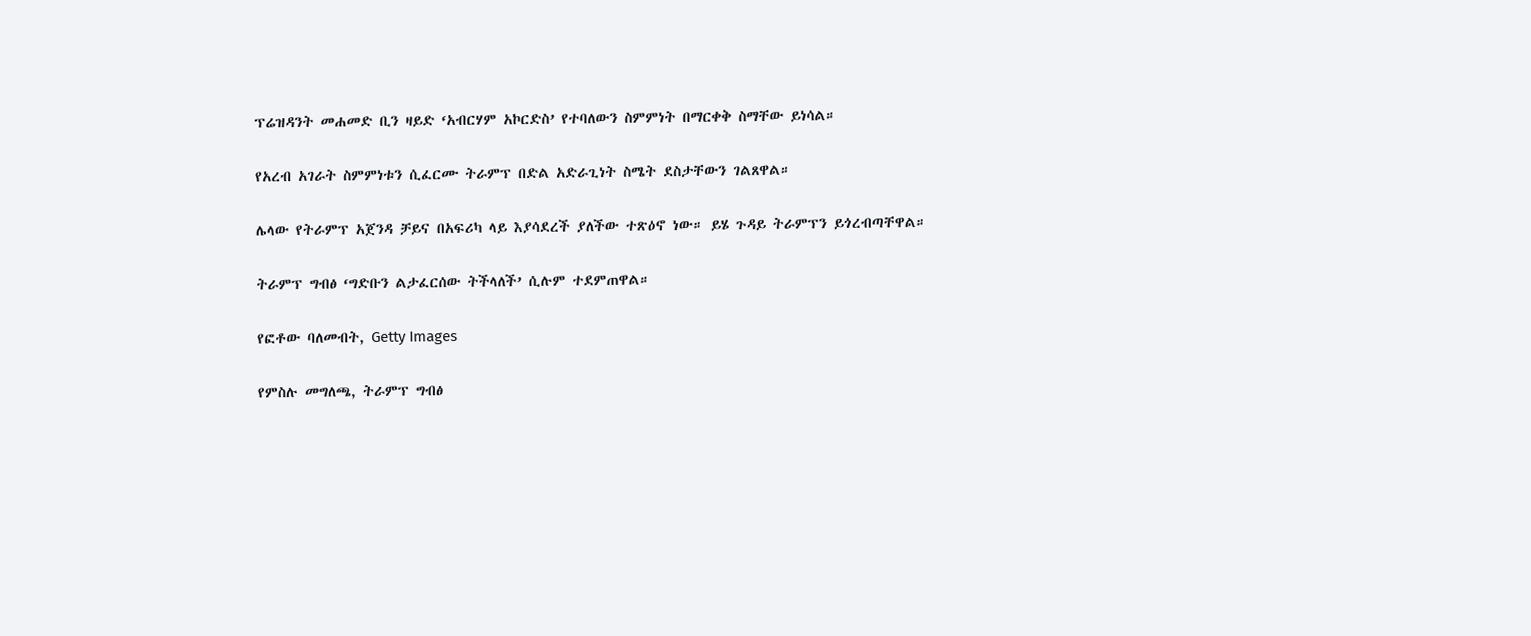ፕሬዝዳንት መሐመድ ቢን ዛይድ ‘አብርሃም አኮርድስ’ የተባለውን ስምምነት በማርቀቅ ስማቸው ይነሳል።

የአረብ አገራት ስምምነቱን ሲፈርሙ ትራምፕ በድል አድራጊነት ስሜት ደስታቸውን ገልጸዋል።

ሌላው የትራምፕ አጀንዳ ቻይና በአፍሪካ ላይ እያሳደረች ያለችው ተጽዕኖ ነው። ይሄ ጉዳይ ትራምፕን ይጎረብጣቸዋል።

ትራምፕ ግብፅ ‘ግድቡን ልታፈርሰው ትችላለች’ ሲሉም ተደምጠዋል።

የፎቶው ባለመብት, Getty Images

የምስሉ መግለጫ, ትራምፕ ግብፅ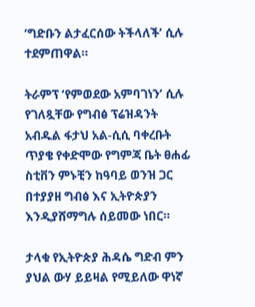‘ግድቡን ልታፈርሰው ትችላለች’ ሲሉ ተደምጠዋል።

ትራምፕ ‘የምወደው አምባገነን’ ሲሉ የገለጿቸው የግብፅ ፕሬዝዳንት አብዱል ፋታህ አል-ሲሲ ባቀረቡት ጥያቄ የቀድሞው የግምጃ ቤት ፀሐፊ ስቲቨን ምኑቺን ከዓባይ ወንዝ ጋር በተያያዘ ግብፅ እና ኢትዮጵያን እንዲያሸማግሉ ሰይመው ነበር።

ታላቁ የኢትዮጵያ ሕዳሴ ግድብ ምን ያህል ውሃ ይይዛል የሚይለው ዋነኛ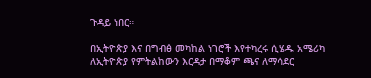ጉዳይ ነበር።

በኢትዮጵያ እና በግብፅ መካከል ነገሮች እየተካረሩ ሲሄዱ አሜሪካ ለኢትዮጵያ የምትልከውን እርዳታ በማቆም ጫና ለማሳደር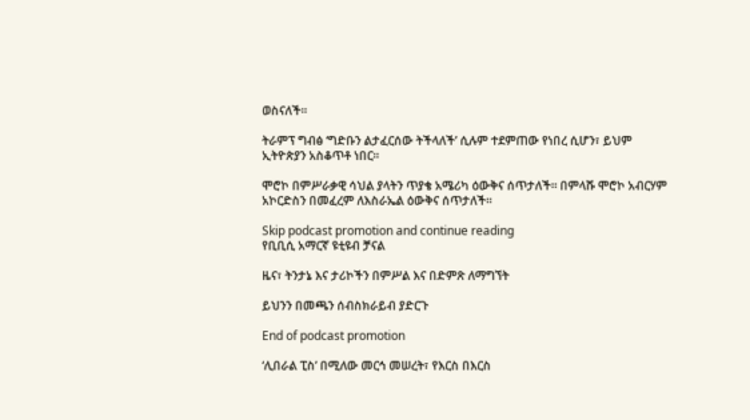ወስናለች።

ትራምፕ ግብፅ ‘ግድቡን ልታፈርሰው ትችላለች’ ሲሉም ተደምጠው የነበረ ሲሆን፣ ይህም ኢትዮጵያን አስቆጥቶ ነበር።

ሞሮኮ በምሥራቃዊ ሳህል ያላትን ጥያቄ አሜሪካ ዕውቅና ሰጥታለች። በምላሹ ሞሮኮ አብርሃም አኮርድስን በመፈረም ለእስራኤል ዕውቅና ሰጥታለች።

Skip podcast promotion and continue reading
የቢቢሲ አማርኛ ዩቲዩብ ቻናል

ዜና፣ ትንታኔ እና ታሪኮችን በምሥል እና በድምጽ ለማግኘት

ይህንን በመጫን ሰብስክራይብ ያድርጉ

End of podcast promotion

‘ሊበራል ፒስ’ በሚለው መርኅ መሠረት፣ የእርስ በእርስ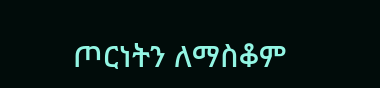ጦርነትን ለማስቆም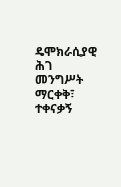ዴሞክራሲያዊ ሕገ መንግሥት ማርቀቅ፣ ተቀናቃኝ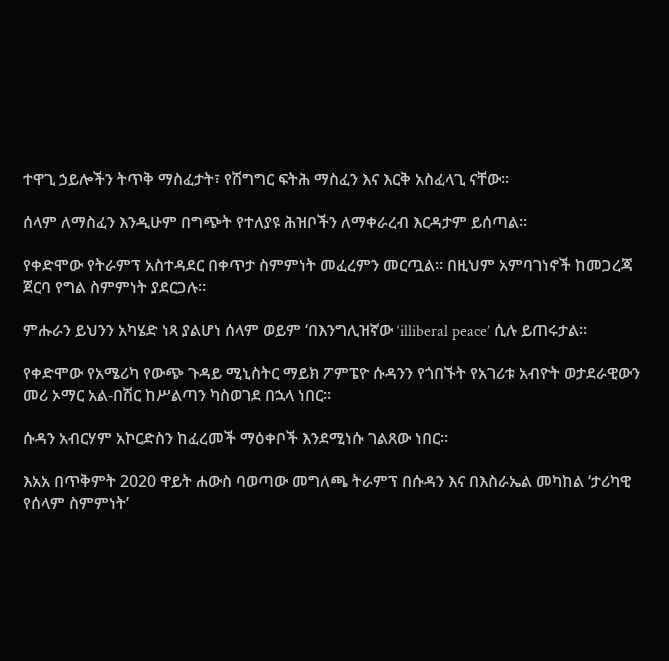ተዋጊ ኃይሎችን ትጥቅ ማስፈታት፣ የሽግግር ፍትሕ ማስፈን እና እርቅ አስፈላጊ ናቸው።

ሰላም ለማስፈን እንዲሁም በግጭት የተለያዩ ሕዝቦችን ለማቀራረብ እርዳታም ይሰጣል።

የቀድሞው የትራምፕ አስተዳደር በቀጥታ ስምምነት መፈረምን መርጧል። በዚህም አምባገነኖች ከመጋረጃ ጀርባ የግል ስምምነት ያደርጋሉ።

ምሑራን ይህንን አካሄድ ነጻ ያልሆነ ሰላም ወይም ‘በእንግሊዝኛው ‘illiberal peace’ ሲሉ ይጠሩታል።

የቀድሞው የአሜሪካ የውጭ ጉዳይ ሚኒስትር ማይክ ፖምፔዮ ሱዳንን የጎበኙት የአገሪቱ አብዮት ወታደራዊውን መሪ ኦማር አል-በሽር ከሥልጣን ካስወገደ በኋላ ነበር።

ሱዳን አብርሃም አኮርድስን ከፈረመች ማዕቀቦች እንደሚነሱ ገልጸው ነበር።

እአአ በጥቅምት 2020 ዋይት ሐውስ ባወጣው መግለጫ ትራምፕ በሱዳን እና በእስራኤል መካከል ‘ታሪካዊ የሰላም ስምምነት’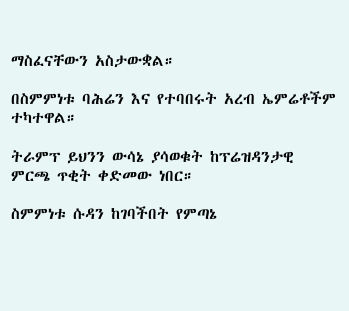ማስፈናቸውን አስታውቋል።

በስምምነቱ ባሕሬን እና የተባበሩት አረብ ኤምሬቶችም ተካተዋል።

ትራምፕ ይህንን ውሳኔ ያሳወቁት ከፕሬዝዳንታዊ ምርጫ ጥቂት ቀድመው ነበር።

ስምምነቱ ሱዳን ከገባችበት የምጣኔ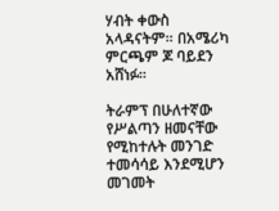ሃብት ቀውስ አላዳናትም። በአሜሪካ ምርጫም ጆ ባይደን አሸነፉ።

ትራምፕ በሁለተኛው የሥልጣን ዘመናቸው የሚከተሉት መንገድ ተመሳሳይ እንደሚሆን መገመት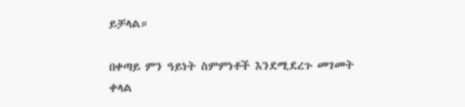ይቻላል።

በቀጣይ ምን ዓይነት ስምምነቶች እንደሚደረጉ መገመት ቀላል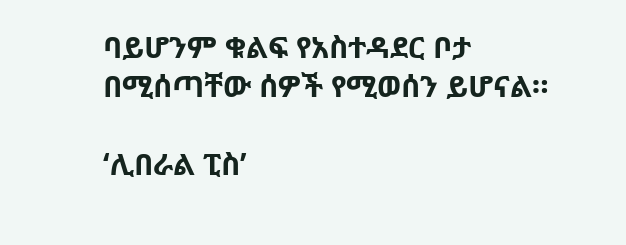ባይሆንም ቁልፍ የአስተዳደር ቦታ በሚሰጣቸው ሰዎች የሚወሰን ይሆናል።

‘ሊበራል ፒስ’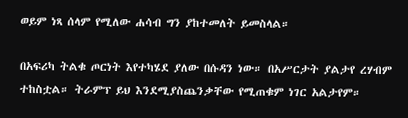ወይም ነጻ ሰላም የሚለው ሐሳብ ግን ያከተመለት ይመስላል።

በአፍሪካ ትልቁ ጦርነት እየተካሄደ ያለው በሱዳን ነው። በአሥርታት ያልታየ ረሃብም ተከስቷል። ትራምፕ ይህ እንደሚያስጨንቃቸው የሚጠቁም ነገር አልታየም።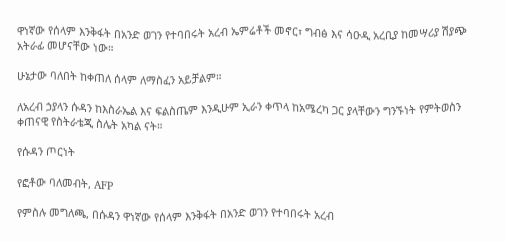ዋነኛው የሰላም እንቅፋት በአንድ ወገን የተባበሩት አረብ ኤምሬቶች መኖር፣ ግብፅ እና ሳዑዲ አረቢያ ከመሣሪያ ሽያጭ አትራፊ መሆናቸው ነው።

ሁኔታው ባለበት ከቀጠለ ሰላም ለማስፈን አይቻልም።

ለአረብ ኃያላን ሱዳን ከእስራኤል እና ፍልስጤም እንዲሁም ኢራን ቀጥላ ከአሜረካ ጋር ያላቸውን ግንኙነት የምትወስን ቀጠናዊ የስትራቴጂ ስሌት አካል ናት።

የሱዳን ጦርነት

የፎቶው ባለመብት, AFP

የምስሉ መግለጫ, በሱዳን ዋነኛው የሰላም እንቅፋት በአንድ ወገን የተባበሩት አረብ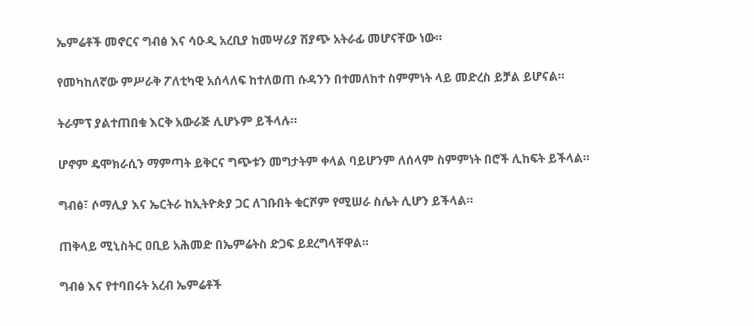ኤምሬቶች መኖርና ግብፅ እና ሳዑዲ አረቢያ ከመሣሪያ ሽያጭ አትራፊ መሆናቸው ነው።

የመካከለኛው ምሥራቅ ፖለቲካዊ አሰላለፍ ከተለወጠ ሱዳንን በተመለከተ ስምምነት ላይ መድረስ ይቻል ይሆናል።

ትራምፕ ያልተጠበቁ እርቅ አውራጅ ሊሆኑም ይችላሉ።

ሆኖም ዴሞክራሲን ማምጣት ይቅርና ግጭቱን መግታትም ቀላል ባይሆንም ለሰላም ስምምነት በሮች ሊከፍት ይችላል።

ግብፅ፣ ሶማሊያ እና ኤርትራ ከኢትዮጵያ ጋር ለገቡበት ቁርሾም የሚሠራ ስሌት ሊሆን ይችላል።

ጠቅላይ ሚኒስትር ዐቢይ አሕመድ በኤምሬትስ ድጋፍ ይደረግላቸዋል።

ግብፅ እና የተባበሩት አረብ ኤምሬቶች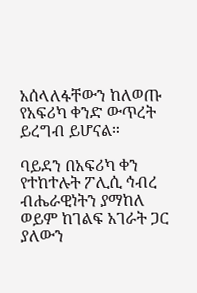አሰላለፋቸውን ከለወጡ የአፍሪካ ቀንድ ውጥረት ይረግብ ይሆናል።

ባይደን በአፍሪካ ቀን የተከተሉት ፖሊሲ ኅብረ ብሔራዊነትን ያማከለ ወይም ከገልፍ አገራት ጋር ያለውን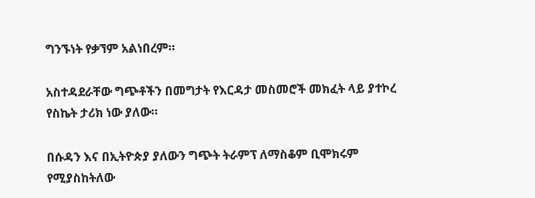ግንኙነት የቃኘም አልነበረም።

አስተዳደራቸው ግጭቶችን በመግታት የእርዳታ መስመሮች መክፈት ላይ ያተኮረ የስኬት ታሪክ ነው ያለው።

በሱዳን እና በኢትዮጵያ ያለውን ግጭት ትራምፕ ለማስቆም ቢሞክሩም የሚያስከትለው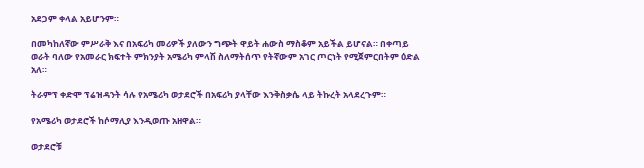አደጋም ቀላል አይሆንም።

በመካከለኛው ምሥራቅ እና በአፍሪካ መሪዎች ያለውን ግጭት ዋይት ሐውስ ማስቆም አይችል ይሆናል። በቀጣይ ወራት ባለው የአመራር ክፍተት ምክንያት አሜሪካ ምላሽ ስለማትሰጥ የትኛውም አገር ጦርነት የሚጀምርበትም ዕድል አለ።

ትራምፕ ቀድሞ ፕሬዝዳንት ሳሉ የአሜሪካ ወታደሮች በአፍሪካ ያላቸው እንቅስቃሴ ላይ ትኩረት አላደረጉም።

የአሜሪካ ወታደሮች ከሶማሊያ እንዲወጡ አዘዋል።

ወታደሮቹ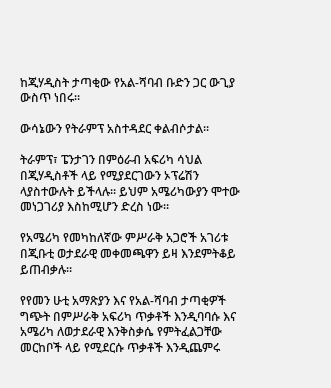ከጂሃዲስት ታጣቂው የአል-ሻባብ ቡድን ጋር ውጊያ ውስጥ ነበሩ።

ውሳኔውን የትራምፕ አስተዳደር ቀልብሶታል።

ትራምፕ፣ ፔንታገን በምዕራብ አፍሪካ ሳህል በጂሃዲስቶች ላይ የሚያደርገውን ኦፕሬሽን ላያስተውሉት ይችላሉ። ይህም አሜሪካውያን ሞተው መነጋገሪያ እስከሚሆን ድረስ ነው።

የአሜሪካ የመካከለኛው ምሥራቅ አጋሮች አገሪቱ በጂቡቲ ወታደራዊ መቀመጫዋን ይዛ እንደምትቆይ ይጠብቃሉ።

የየመን ሁቲ አማጽያን እና የአል-ሻባብ ታጣቂዎች ግጭት በምሥራቅ አፍሪካ ጥቃቶች እንዲባባሱ እና አሜሪካ ለወታደራዊ እንቅስቃሴ የምትፈልጋቸው መርከቦች ላይ የሚደርሱ ጥቃቶች እንዲጨምሩ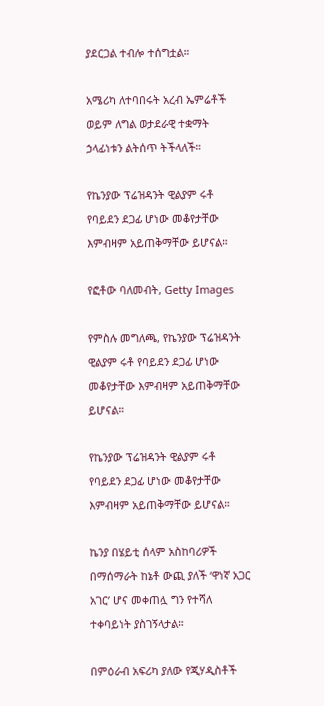ያደርጋል ተብሎ ተሰግቷል።

አሜሪካ ለተባበሩት አረብ ኤምሬቶች ወይም ለግል ወታደራዊ ተቋማት ኃላፊነቱን ልትሰጥ ትችላለች።

የኬንያው ፕሬዝዳንት ዊልያም ሩቶ የባይደን ደጋፊ ሆነው መቆየታቸው እምብዛም አይጠቅማቸው ይሆናል።

የፎቶው ባለመብት, Getty Images

የምስሉ መግለጫ, የኬንያው ፕሬዝዳንት ዊልያም ሩቶ የባይደን ደጋፊ ሆነው መቆየታቸው እምብዛም አይጠቅማቸው ይሆናል።

የኬንያው ፕሬዝዳንት ዊልያም ሩቶ የባይደን ደጋፊ ሆነው መቆየታቸው እምብዛም አይጠቅማቸው ይሆናል።

ኬንያ በሄይቲ ሰላም አስከባሪዎች በማሰማራት ከኔቶ ውጪ ያለች ‘ዋነኛ አጋር አገር’ ሆና መቀጠሏ ግን የተሻለ ተቀባይነት ያስገኝላታል።

በምዕራብ አፍሪካ ያለው የጂሃዲስቶች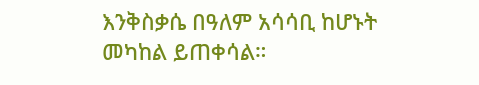እንቅስቃሴ በዓለም አሳሳቢ ከሆኑት መካከል ይጠቀሳል።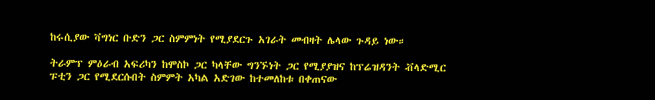ከሩሲያው ቫግነር ቡድን ጋር ስምምነት የሚያደርጉ አገራት መብዛት ሌላው ጉዳይ ነው።

ትራምፕ ምዕራብ አፍሪካን ከሞስኮ ጋር ካላቸው ግንኙነት ጋር የሚያያዝና ከፕሬዝዳንት ቭላድሚር ፑቲን ጋር የሚደርሱበት ስምምት አካል አድገው ከተመለከቱ በቀጠናው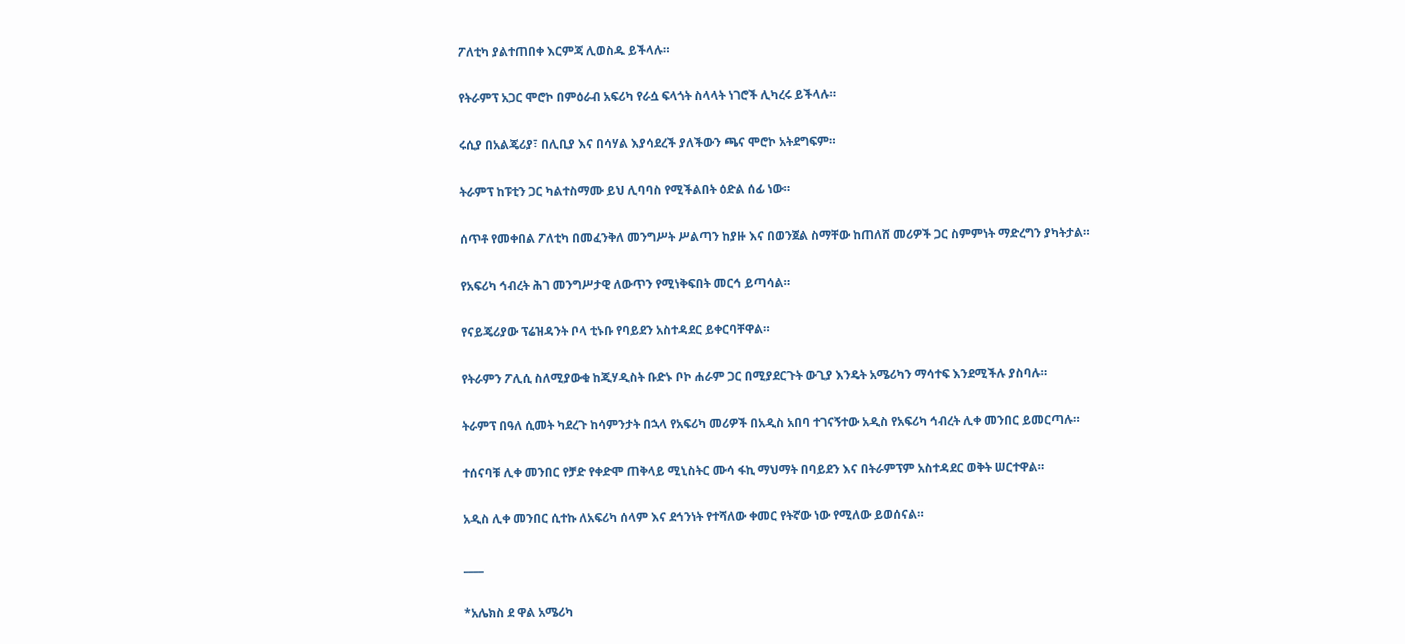ፖለቲካ ያልተጠበቀ እርምጃ ሊወስዱ ይችላሉ።

የትራምፕ አጋር ሞሮኮ በምዕራብ አፍሪካ የራሷ ፍላጎት ስላላት ነገሮች ሊካረሩ ይችላሉ።

ሩሲያ በአልጄሪያ፣ በሊቢያ እና በሳሃል እያሳደረች ያለችውን ጫና ሞሮኮ አትደግፍም።

ትራምፕ ከፑቲን ጋር ካልተስማሙ ይህ ሊባባስ የሚችልበት ዕድል ሰፊ ነው።

ሰጥቶ የመቀበል ፖለቲካ በመፈንቅለ መንግሥት ሥልጣን ከያዙ እና በወንጀል ስማቸው ከጠለሸ መሪዎች ጋር ስምምነት ማድረግን ያካትታል።

የአፍሪካ ኅብረት ሕገ መንግሥታዊ ለውጥን የሚነቅፍበት መርኅ ይጣሳል።

የናይጄሪያው ፕሬዝዳንት ቦላ ቲኑቡ የባይደን አስተዳደር ይቀርባቸዋል።

የትራምን ፖሊሲ ስለሚያውቁ ከጂሃዲስት ቡድኑ ቦኮ ሐራም ጋር በሚያደርጉት ውጊያ እንዴት አሜሪካን ማሳተፍ እንደሚችሉ ያስባሉ።

ትራምፕ በዓለ ሲመት ካደረጉ ከሳምንታት በኋላ የአፍሪካ መሪዎች በአዲስ አበባ ተገናኝተው አዲስ የአፍሪካ ኅብረት ሊቀ መንበር ይመርጣሉ።

ተሰናባቹ ሊቀ መንበር የቻድ የቀድሞ ጠቅላይ ሚኒስትር ሙሳ ፋኪ ማህማት በባይደን እና በትራምፕም አስተዳደር ወቅት ሠርተዋል።

አዲስ ሊቀ መንበር ሲተኩ ለአፍሪካ ሰላም እና ደኅንነት የተሻለው ቀመር የትኛው ነው የሚለው ይወሰናል።

____

*አሌክስ ደ ዋል አሜሪካ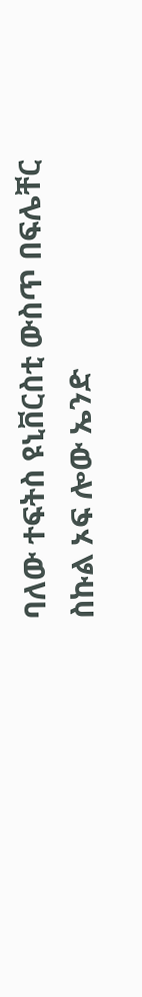ባለው ተፍትስ ዩኒቨርስቲ ውስጥ በፍሌቸር ስኩል ኦፍ ሎው ኤንድ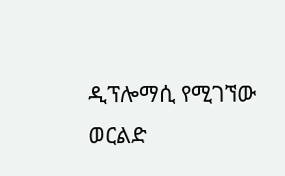ዲፕሎማሲ የሚገኘው ወርልድ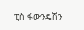ፒስ ፋውንዴሽን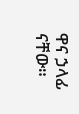ዋና ኃላፊ ናቸው።